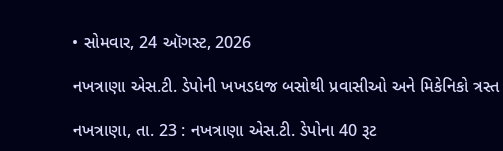• સોમવાર, 24 ઑગસ્ટ, 2026

નખત્રાણા એસ.ટી. ડેપોની ખખડધજ બસોથી પ્રવાસીઓ અને મિકેનિકો ત્રસ્ત

નખત્રાણા, તા. 23 : નખત્રાણા એસ.ટી. ડેપોના 40 રૂટ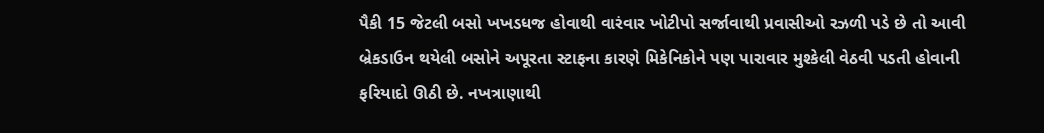પૈકી 15 જેટલી બસો ખખડધજ હોવાથી વારંવાર ખોટીપો સર્જાવાથી પ્રવાસીઓ રઝળી પડે છે તો આવી બ્રેકડાઉન થયેલી બસોને અપૂરતા સ્ટાફના કારણે મિકેનિકોને પણ પારાવાર મુશ્કેલી વેઠવી પડતી હોવાની ફરિયાદો ઊઠી છે. નખત્રાણાથી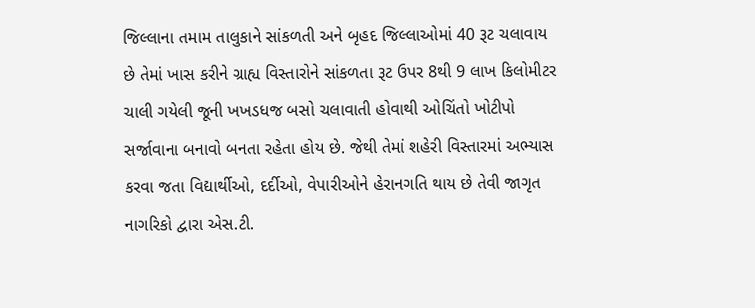જિલ્લાના તમામ તાલુકાને સાંકળતી અને બૃહદ જિલ્લાઓમાં 40 રૂટ ચલાવાય છે તેમાં ખાસ કરીને ગ્રાહ્ય વિસ્તારોને સાંકળતા રૂટ ઉપર 8થી 9 લાખ કિલોમીટર ચાલી ગયેલી જૂની ખખડધજ બસો ચલાવાતી હોવાથી ઓચિંતો ખોટીપો સર્જાવાના બનાવો બનતા રહેતા હોય છે. જેથી તેમાં શહેરી વિસ્તારમાં અભ્યાસ કરવા જતા વિદ્યાર્થીઓ, દર્દીઓ, વેપારીઓને હેરાનગતિ થાય છે તેવી જાગૃત નાગરિકો દ્વારા એસ.ટી.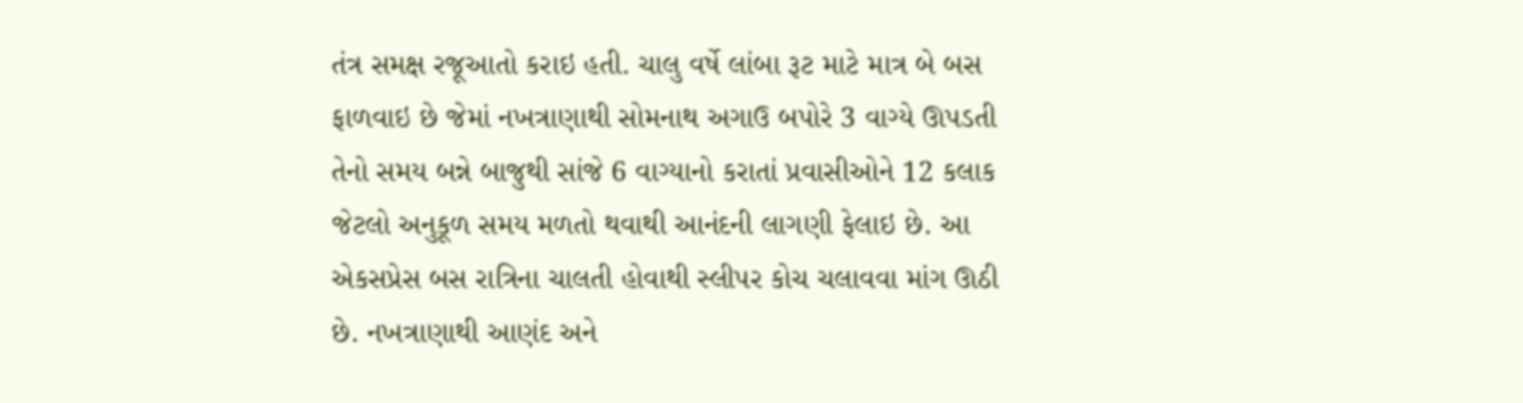તંત્ર સમક્ષ રજૂઆતો કરાઇ હતી. ચાલુ વર્ષે લાંબા રૂટ માટે માત્ર બે બસ ફાળવાઇ છે જેમાં નખત્રાણાથી સોમનાથ અગાઉ બપોરે 3 વાગ્યે ઊપડતી તેનો સમય બન્ને બાજુથી સાંજે 6 વાગ્યાનો કરાતાં પ્રવાસીઓને 12 કલાક જેટલો અનુકૂળ સમય મળતો થવાથી આનંદની લાગણી ફેલાઇ છે. આ એકસપ્રેસ બસ રાત્રિના ચાલતી હોવાથી સ્લીપર કોચ ચલાવવા માંગ ઊઠી છે. નખત્રાણાથી આણંદ અને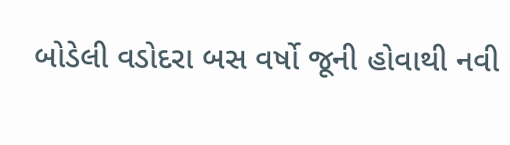બોડેલી વડોદરા બસ વર્ષો જૂની હોવાથી નવી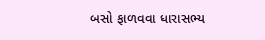બસો ફાળવવા ધારાસભ્ય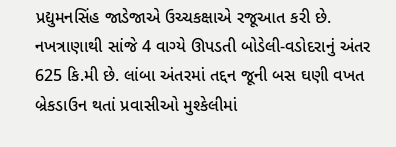પ્રદ્યુમનસિંહ જાડેજાએ ઉચ્ચકક્ષાએ રજૂઆત કરી છે. નખત્રાણાથી સાંજે 4 વાગ્યે ઊપડતી બોડેલી-વડોદરાનું અંતર 625 કિ.મી છે. લાંબા અંતરમાં તદ્દન જૂની બસ ઘણી વખત બ્રેકડાઉન થતાં પ્રવાસીઓ મુશ્કેલીમાં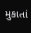મુકાતાં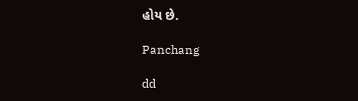હોય છે.

Panchang

dd